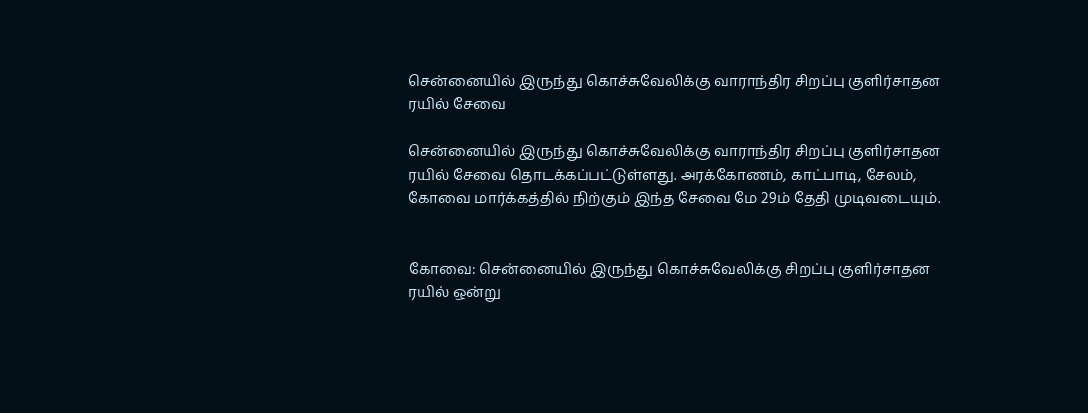சென்னையில் இருந்து கொச்சுவேலிக்கு வாராந்திர சிறப்பு குளிர்சாதன ரயில் சேவை

சென்னையில் இருந்து கொச்சுவேலிக்கு வாராந்திர சிறப்பு குளிர்சாதன ரயில் சேவை தொடக்கப்பட்டுள்ளது. அரக்கோணம், காட்பாடி, சேலம், கோவை மார்க்கத்தில் நிற்கும் இந்த சேவை மே 29ம் தேதி முடிவடையும்.


கோவை: சென்னையில் இருந்து கொச்சுவேலிக்கு சிறப்பு குளிர்சாதன ரயில் ஒன்று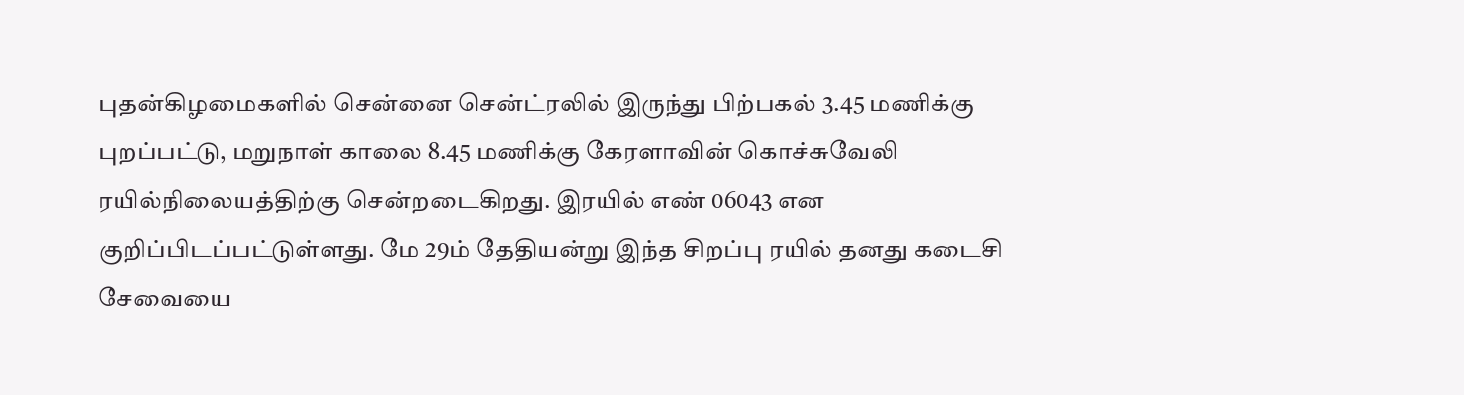புதன்கிழமைகளில் சென்னை சென்ட்ரலில் இருந்து பிற்பகல் 3.45 மணிக்கு புறப்பட்டு, மறுநாள் காலை 8.45 மணிக்கு கேரளாவின் கொச்சுவேலி ரயில்நிலையத்திற்கு சென்றடைகிறது. இரயில் எண் 06043 என குறிப்பிடப்பட்டுள்ளது. மே 29ம் தேதியன்று இந்த சிறப்பு ரயில் தனது கடைசி சேவையை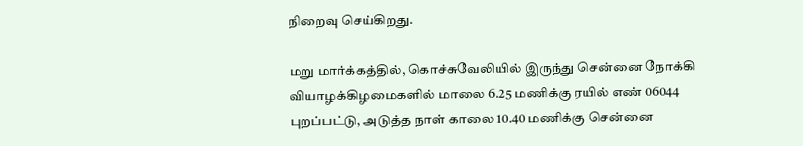நிறைவு செய்கிறது.

மறு மார்க்கத்தில், கொச்சுவேலியில் இருந்து சென்னை நோக்கி வியாழக்கிழமைகளில் மாலை 6.25 மணிக்கு ரயில் எண் 06044 புறப்பட்டு, அடுத்த நாள் காலை 10.40 மணிக்கு சென்னை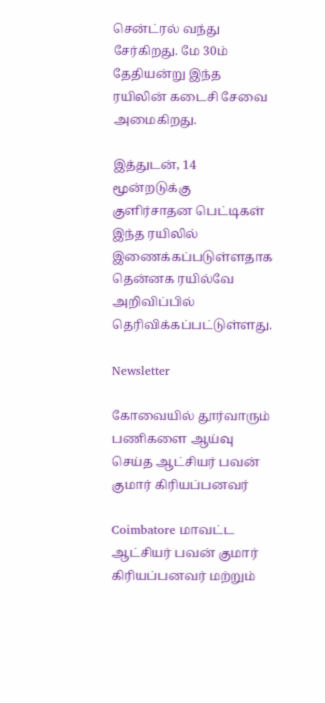சென்ட்ரல் வந்து சேர்கிறது. மே 30ம் தேதியன்று இந்த ரயிலின் கடைசி சேவை அமைகிறது.

இத்துடன், 14 மூன்றடுக்கு குளிர்சாதன பெட்டிகள் இந்த ரயிலில் இணைக்கப்படுள்ளதாக தென்னக ரயில்வே அறிவிப்பில் தெரிவிக்கப்பட்டுள்ளது.

Newsletter

கோவையில் தூர்வாரும் பணிகளை ஆய்வு செய்த ஆட்சியர் பவன் குமார் கிரியப்பனவர்

Coimbatore மாவட்ட ஆட்சியர் பவன் குமார் கிரியப்பனவர் மற்றும்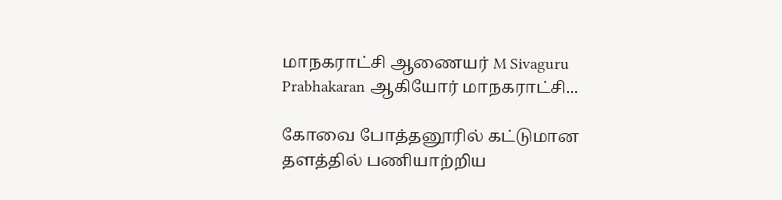மாநகராட்சி ஆணையர் M Sivaguru Prabhakaran ஆகியோர் மாநகராட்சி...

கோவை போத்தனூரில் கட்டுமான தளத்தில் பணியாற்றிய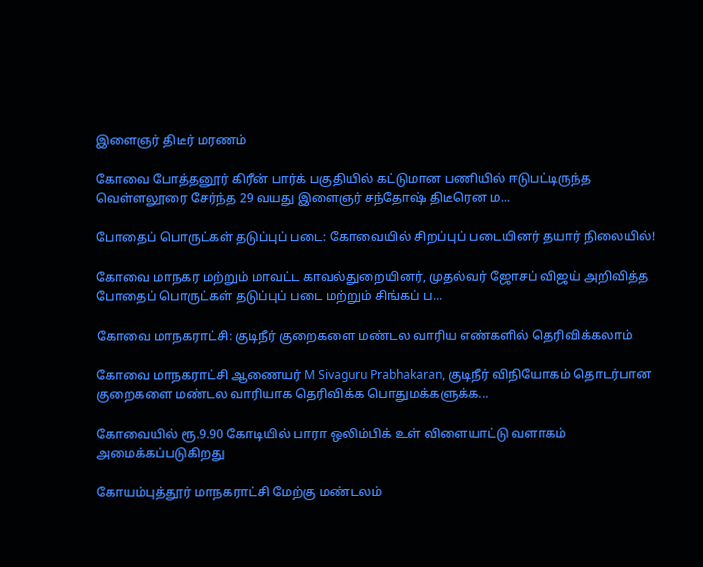இளைஞர் திடீர் மரணம்

கோவை போத்தனூர் கிரீன் பார்க் பகுதியில் கட்டுமான பணியில் ஈடுபட்டிருந்த வெள்ளலூரை சேர்ந்த 29 வயது இளைஞர் சந்தோஷ் திடீரென ம...

போதைப் பொருட்கள் தடுப்புப் படை: கோவையில் சிறப்புப் படையினர் தயார் நிலையில்!

கோவை மாநகர மற்றும் மாவட்ட காவல்துறையினர், முதல்வர் ஜோசப் விஜய் அறிவித்த போதைப் பொருட்கள் தடுப்புப் படை மற்றும் சிங்கப் ப...

கோவை மாநகராட்சி: குடிநீர் குறைகளை மண்டல வாரிய எண்களில் தெரிவிக்கலாம்

கோவை மாநகராட்சி ஆணையர் M Sivaguru Prabhakaran, குடிநீர் விநியோகம் தொடர்பான குறைகளை மண்டல வாரியாக தெரிவிக்க பொதுமக்களுக்க...

கோவையில் ரூ.9.90 கோடியில் பாரா ஒலிம்பிக் உள் விளையாட்டு வளாகம் அமைக்கப்படுகிறது

கோயம்புத்தூர் மாநகராட்சி மேற்கு மண்டலம்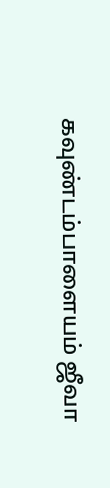கவுண்டம்பாளையம் ஜீவா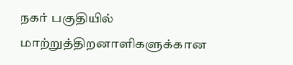நகர் பகுதியில் மாற்றுத்திறனாளிகளுக்கான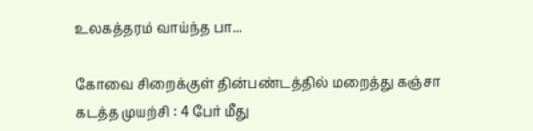உலகத்தரம் வாய்ந்த பா...

கோவை சிறைக்குள் தின்பண்டத்தில் மறைத்து கஞ்சா கடத்த முயற்சி : 4 பேர் மீது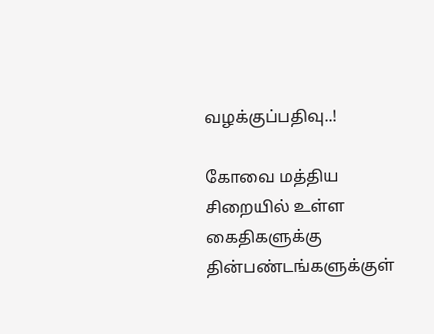வழக்குப்பதிவு..!

கோவை மத்திய சிறையில் உள்ள கைதிகளுக்கு தின்பண்டங்களுக்குள்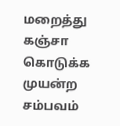மறைத்து கஞ்சா கொடுக்க முயன்ற சம்பவம்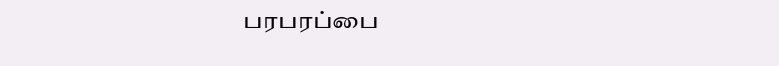பரபரப்பை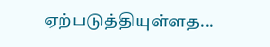ஏற்படுத்தியுள்ளத...